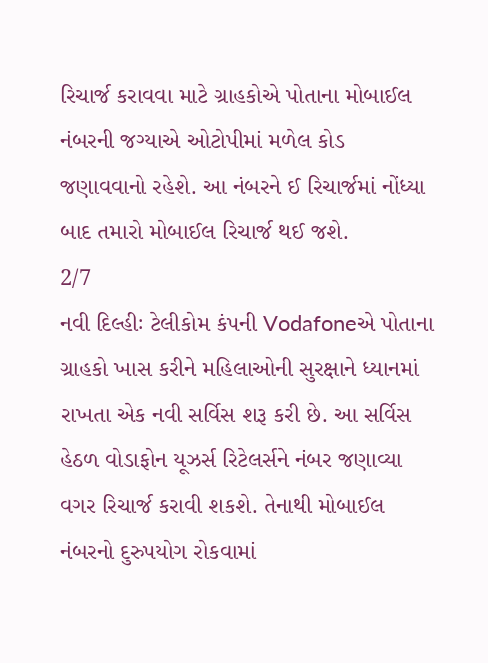રિચાર્જ કરાવવા માટે ગ્રાહકોએ પોતાના મોબાઈલ નંબરની જગ્યાએ ઓટોપીમાં મળેલ કોડ જણાવવાનો રહેશે. આ નંબરને ઈ રિચાર્જમાં નોંધ્યા બાદ તમારો મોબાઈલ રિચાર્જ થઈ જશે.
2/7
નવી દિલ્હીઃ ટેલીકોમ કંપની Vodafoneએ પોતાના ગ્રાહકો ખાસ કરીને મહિલાઓની સુરક્ષાને ધ્યાનમાં રાખતા એક નવી સર્વિસ શરૂ કરી છે. આ સર્વિસ હેઠળ વોડાફોન યૂઝર્સ રિટેલર્સને નંબર જણાવ્યા વગર રિચાર્જ કરાવી શકશે. તેનાથી મોબાઈલ નંબરનો દુરુપયોગ રોકવામાં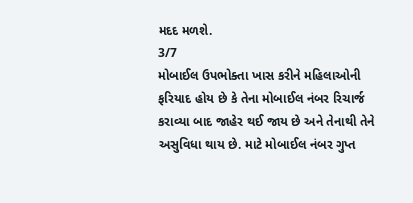મદદ મળશે.
3/7
મોબાઈલ ઉપભોક્તા ખાસ કરીને મહિલાઓની ફરિયાદ હોય છે કે તેના મોબાઈલ નંબર રિચાર્જ કરાવ્યા બાદ જાહેર થઈ જાય છે અને તેનાથી તેને અસુવિધા થાય છે. માટે મોબાઈલ નંબર ગુપ્ત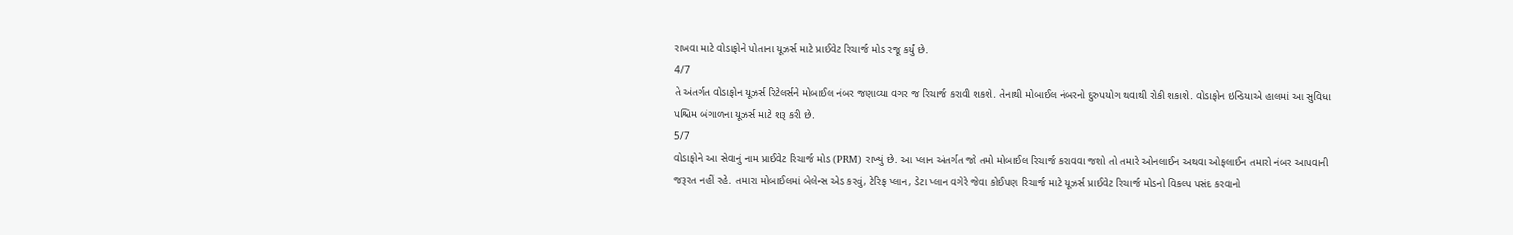રાખવા માટે વોડાફોને પોતાના યૂઝર્સ માટે પ્રાઈવેટ રિચાર્જ મોડ રજૂ કર્યું છે.
4/7
તે અંતર્ગત વોડાફોન યૂઝર્સ રિટેલર્સને મોબાઈલ નંબર જણાવ્યા વગર જ રિચાર્જ કરાવી શકશે. તેનાથી મોબાઈલ નંબરનો દુરુપયોગ થવાથી રોકી શકાશે. વોડાફોન ઇન્ડિયાએ હાલમાં આ સુવિધા પશ્ચિમ બંગાળના યૂઝર્સ માટે શરૂ કરી છે.
5/7
વોડાફોને આ સેવાનું નામ પ્રાઈવેટ રિચાર્જ મોડ (PRM) રાખ્યું છે. આ પ્લાન અંતર્ગત જો તમો મોબાઈલ રિચાર્જ કરાવવા જશો તો તમારે ઓનલાઈન અથવા ઓફલાઈન તમારો નંબર આપવાની જરૂરત નહીં રહે. તમારા મોબાઈલમાં બેલેન્સ એડ કરવું, ટેરિફ પ્લાન, ડેટા પ્લાન વગેરે જેવા કોઈપણ રિચાર્જ માટે યૂઝર્સ પ્રાઈવેટ રિચાર્જ મોડનો વિકલ્પ પસંદ કરવાનો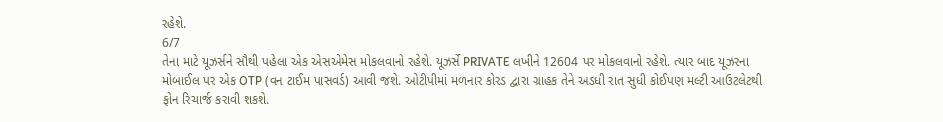રહેશે.
6/7
તેના માટે યૂઝર્સને સૌથી પહેલા એક એસએમેસ મોકલવાનો રહેશે. યૂઝર્સે PRIVATE લખીને 12604 પર મોકલવાનો રહેશે. ત્યાર બાદ યૂઝરના મોબાઈલ પર એક OTP (વન ટાઈમ પાસવર્ડ) આવી જશે. ઓટીપીમાં મળનાર કોરડ દ્વારા ગ્રાહક તેને અડધી રાત સુધી કોઈપણ મલ્ટી આઉટલેટથી ફોન રિચાર્જ કરાવી શકશે.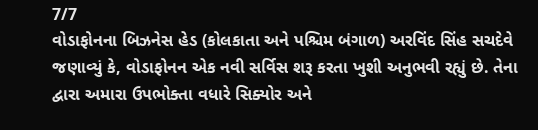7/7
વોડાફોનના બિઝનેસ હેડ (કોલકાતા અને પશ્ચિમ બંગાળ) અરવિંદ સિંહ સચદેવે જણાવ્યું કે, વોડાફોનન એક નવી સર્વિસ શરૂ કરતા ખુશી અનુભવી રહ્યું છે. તેના દ્વારા અમારા ઉપભોક્તા વધારે સિક્યોર અને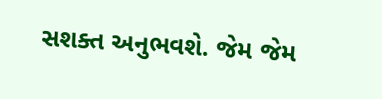સશક્ત અનુભવશે. જેમ જેમ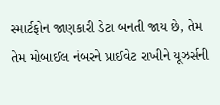સ્માર્ટફોન જાણકારી ડેટા બનતી જાય છે, તેમ તેમ મોબાઈલ નંબરને પ્રાઈવેટ રાખીને યૂઝર્સની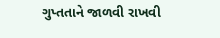ગુપ્તતાને જાળવી રાખવી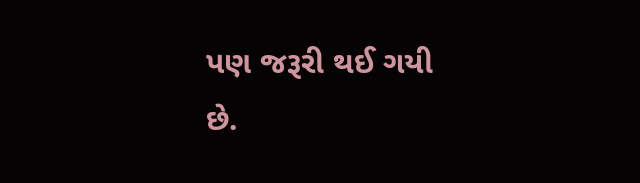પણ જરૂરી થઈ ગયી છે.